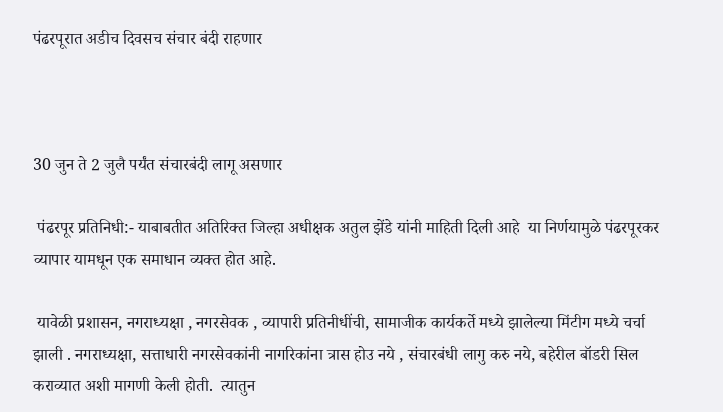पंढरपूरात अडीच दिवसच संचार बंदी राहणार



30 जुन ते 2 जुलै पर्यंत संचारबंदी लागू असणार

 पंढरपूर प्रतिनिधी:- याबाबतीत अतिरिक्त जिल्हा अधीक्षक अतुल झेंडे यांनी माहिती दिली आहे  या निर्णयामुळे पंढरपूरकर व्यापार यामधून एक समाधान व्यक्त होत आहे.

 यावेळी प्रशासन, नगराध्यक्षा , नगरसेवक , व्यापारी प्रतिनीधींची, सामाजीक कार्यकर्ते मध्ये झालेल्या मिंटीग मध्ये चर्चा झाली . नगराध्यक्षा, सत्ताधारी नगरसेवकांनी नागरिकांना त्रास होउ नये , संचारबंधी लागु करु नये, बहेरील बॉडरी सिल कराव्यात अशी मागणी केली होती.  त्यातुन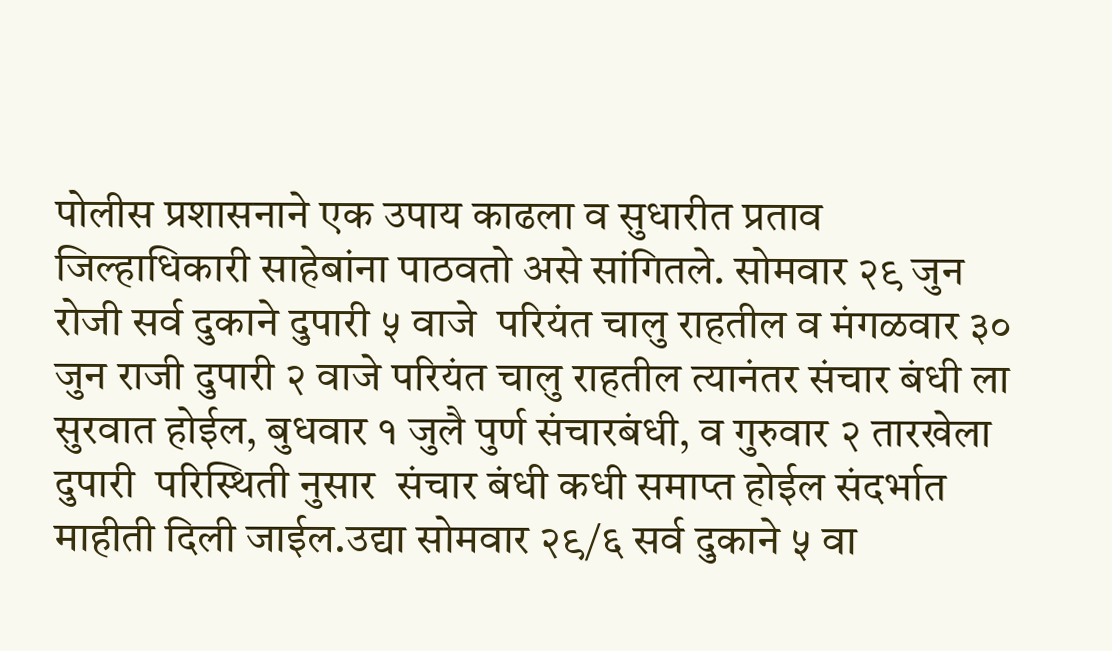पोलीस प्रशासनाने एक उपाय काढला व सुधारीत प्रताव जिल्हाधिकारी साहेबांना पाठवतो असे सांगितले. सोमवार २९ जुन रोजी सर्व दुकाने दुपारी ५ वाजे  परियंत चालु राहतील व मंगळवार ३० जुन राजी दुपारी २ वाजे परियंत चालु राहतील त्यानंतर संचार बंधी ला सुरवात होईल, बुधवार १ जुलै पुर्ण संचारबंधी, व गुरुवार २ तारखेला दुपारी  परिस्थिती नुसार  संचार बंधी कधी समाप्त होईल संदर्भात माहीती दिली जाईल.उद्या सोमवार २९/६ सर्व दुकाने ५ वा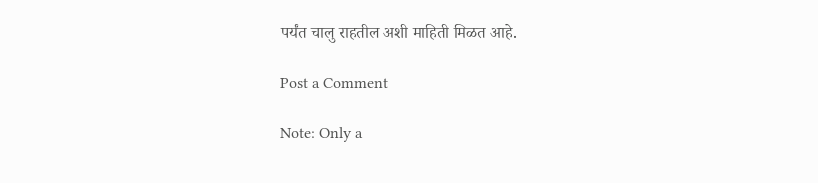पर्यंत चालु राहतील अशी माहिती मिळत आहे.

Post a Comment

Note: Only a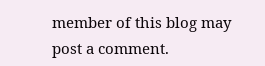member of this blog may post a comment.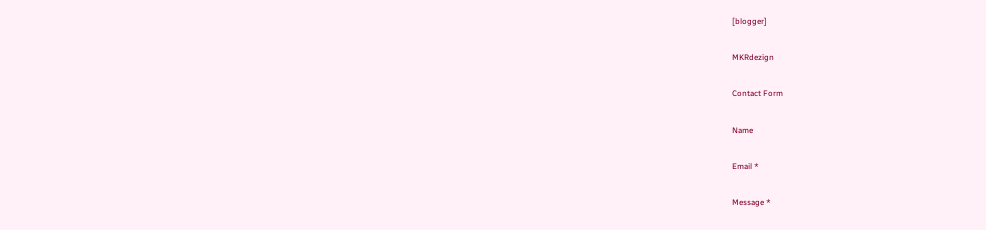[blogger]

MKRdezign

Contact Form

Name

Email *

Message *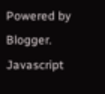Powered by Blogger.
Javascript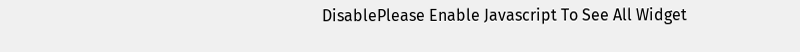DisablePlease Enable Javascript To See All Widget